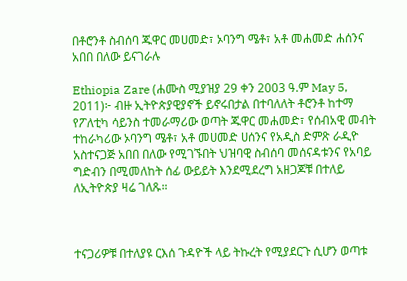በቶሮንቶ ስብሰባ ጁዋር መሀመድ፣ ኦባንግ ሜቶ፣ አቶ መሐመድ ሐሰንና አበበ በለው ይናገራሉ

Ethiopia Zare (ሐሙስ ሚያዝያ 29 ቀን 2003 ዓ.ም May 5, 2011)፦ ብዙ ኢትዮጵያዊያኖች ይኖሩበታል በተባለለት ቶሮንቶ ከተማ የፖለቲካ ሳይንስ ተመራማሪው ወጣት ጁዋር መሐመድ፣ የሰብአዊ መብት ተከራካሪው ኦባንግ ሜቶ፣ አቶ መሀመድ ሀሰንና የአዲስ ድምጽ ራዲዮ አስተናጋጅ አበበ በለው የሚገኙበት ህዝባዊ ስብሰባ መሰናዳቱንና የአባይ ግድብን በሚመለከት ሰፊ ውይይት እንደሚደረግ አዘጋጆቹ በተለይ ለኢትዮጵያ ዛሬ ገለጹ።



ተናጋሪዎቹ በተለያዩ ርእሰ ጉዳዮች ላይ ትኩረት የሚያደርጉ ሲሆን ወጣቱ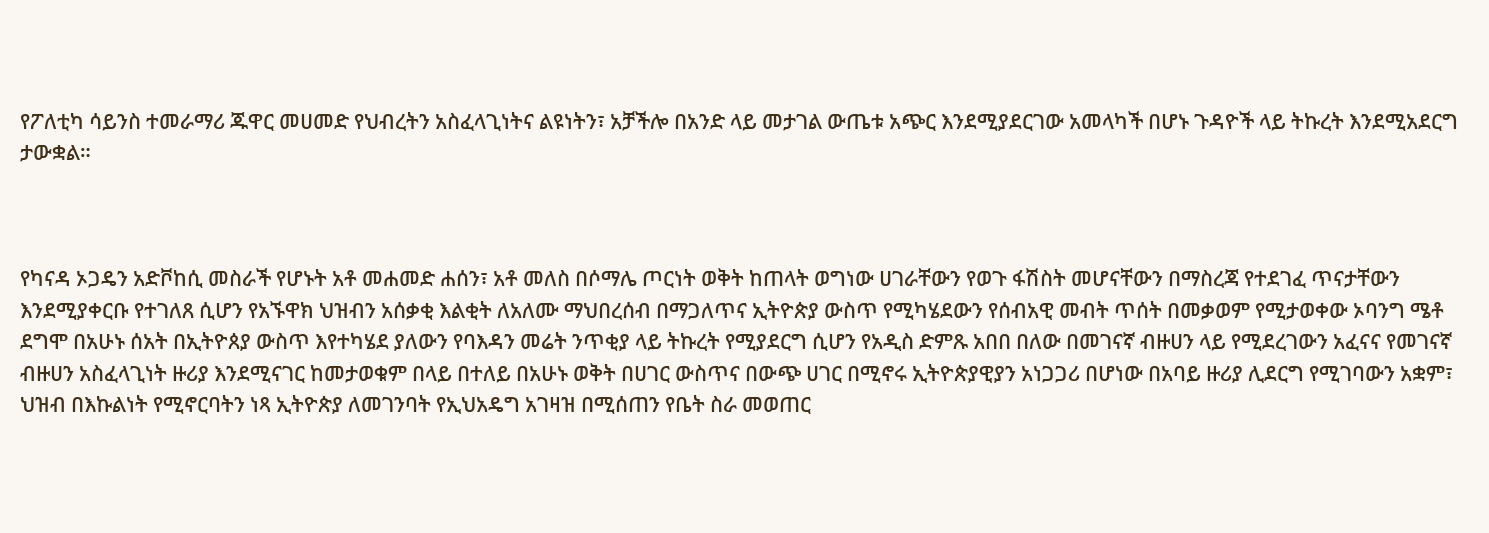የፖለቲካ ሳይንስ ተመራማሪ ጁዋር መሀመድ የህብረትን አስፈላጊነትና ልዩነትን፣ አቻችሎ በአንድ ላይ መታገል ውጤቱ አጭር እንደሚያደርገው አመላካች በሆኑ ጉዳዮች ላይ ትኩረት እንደሚአደርግ ታውቋል።



የካናዳ ኦጋዴን አድቮከሲ መስራች የሆኑት አቶ መሐመድ ሐሰን፣ አቶ መለስ በሶማሌ ጦርነት ወቅት ከጠላት ወግነው ሀገራቸውን የወጉ ፋሽስት መሆናቸውን በማስረጃ የተደገፈ ጥናታቸውን እንደሚያቀርቡ የተገለጸ ሲሆን የአኙዋክ ህዝብን አሰቃቂ እልቂት ለአለሙ ማህበረሰብ በማጋለጥና ኢትዮጵያ ውስጥ የሚካሄደውን የሰብአዊ መብት ጥሰት በመቃወም የሚታወቀው ኦባንግ ሜቶ ደግሞ በአሁኑ ሰአት በኢትዮጰያ ውስጥ እየተካሄደ ያለውን የባእዳን መሬት ንጥቂያ ላይ ትኩረት የሚያደርግ ሲሆን የአዲስ ድምጹ አበበ በለው በመገናኛ ብዙሀን ላይ የሚደረገውን አፈናና የመገናኛ ብዙሀን አስፈላጊነት ዙሪያ እንደሚናገር ከመታወቁም በላይ በተለይ በአሁኑ ወቅት በሀገር ውስጥና በውጭ ሀገር በሚኖሩ ኢትዮጵያዊያን አነጋጋሪ በሆነው በአባይ ዙሪያ ሊደርግ የሚገባውን አቋም፣ ህዝብ በእኩልነት የሚኖርባትን ነጻ ኢትዮጵያ ለመገንባት የኢህአዴግ አገዛዝ በሚሰጠን የቤት ስራ መወጠር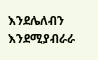እንደሌለብን እንደሚያብራራ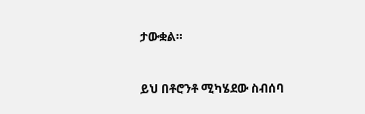ታውቋል።



ይህ በቶሮንቶ ሚካሄደው ስብሰባ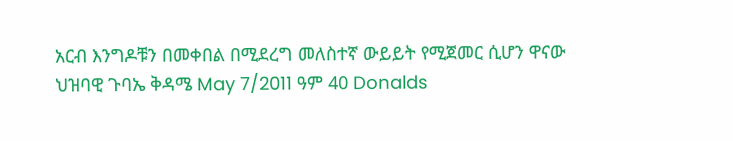አርብ እንግዶቹን በመቀበል በሚደረግ መለስተኛ ውይይት የሚጀመር ሲሆን ዋናው ህዝባዊ ጉባኤ ቅዳሜ May 7/2011 ዓም 40 Donalds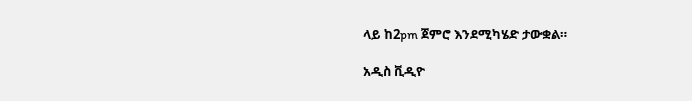ላይ ከ2pm ጀምሮ እንደሚካሄድ ታውቋል።

አዲስ ቪዲዮ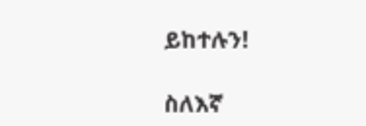ይከተሉን!

ስለእኛ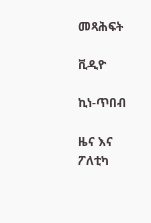መጻሕፍት

ቪዲዮ

ኪነ-ጥበብ

ዜና እና ፖለቲካ